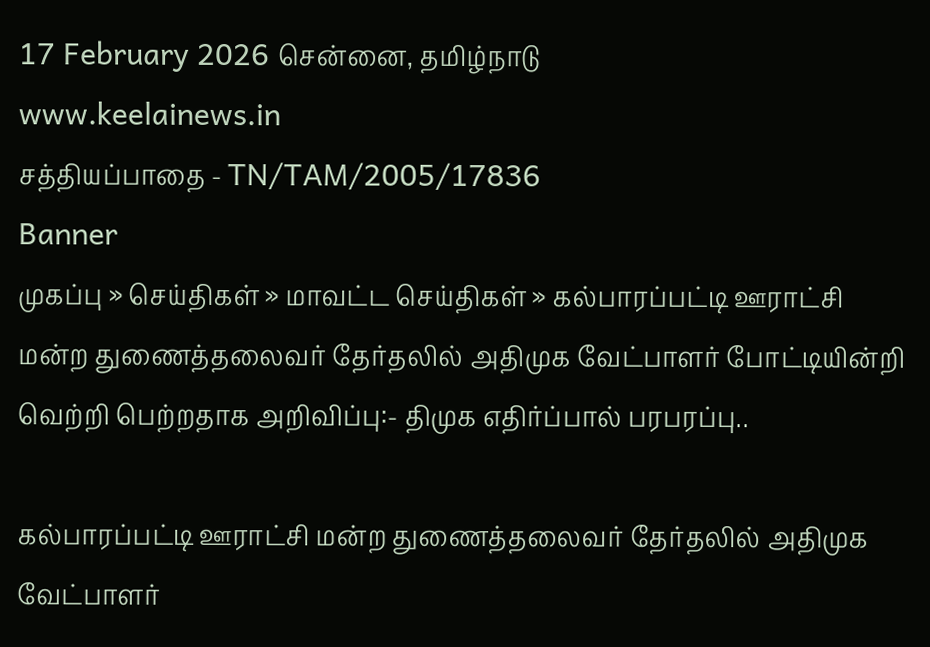17 February 2026 சென்னை, தமிழ்நாடு
www.keelainews.in
சத்தியப்பாதை - TN/TAM/2005/17836
Banner
முகப்பு » செய்திகள் » மாவட்ட செய்திகள் » கல்பாரப்பட்டி ஊராட்சி மன்ற துணைத்தலைவர் தேர்தலில் அதிமுக வேட்பாளர் போட்டியின்றி வெற்றி பெற்றதாக அறிவிப்பு:- திமுக எதிர்ப்பால் பரபரப்பு..

கல்பாரப்பட்டி ஊராட்சி மன்ற துணைத்தலைவர் தேர்தலில் அதிமுக வேட்பாளர்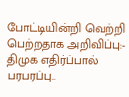போட்டியின்றி வெற்றி பெற்றதாக அறிவிப்பு:- திமுக எதிர்ப்பால் பரபரப்பு..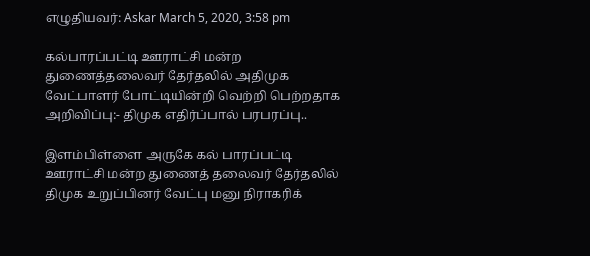எழுதியவர்: Askar March 5, 2020, 3:58 pm

கல்பாரப்பட்டி ஊராட்சி மன்ற துணைத்தலைவர் தேர்தலில் அதிமுக வேட்பாளர் போட்டியின்றி வெற்றி பெற்றதாக அறிவிப்பு:- திமுக எதிர்ப்பால் பரபரப்பு..

இளம்பிள்ளை அருகே கல் பாரப்பட்டி ஊராட்சி மன்ற துணைத் தலைவர் தேர்தலில் திமுக உறுப்பினர் வேட்பு மனு நிராகரிக்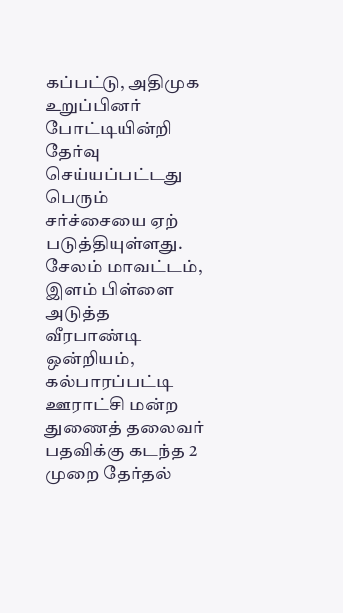கப்பட்டு, அதிமுக உறுப்பினர் போட்டியின்றி தேர்வு செய்யப்பட்டது பெரும் சர்ச்சையை ஏற் படுத்தியுள்ளது. சேலம் மாவட்டம், இளம் பிள்ளை அடுத்த வீரபாண்டி ஒன்றியம், கல்பாரப்பட்டி ஊராட்சி மன்ற துணைத் தலைவர் பதவிக்கு கடந்த 2 முறை தேர்தல்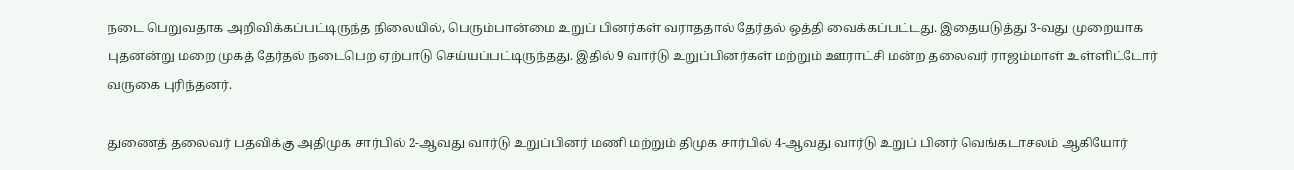நடை பெறுவதாக அறிவிக்கப்பட்டிருந்த நிலையில், பெரும்பான்மை உறுப் பினர்கள் வராததால் தேர்தல் ஒத்தி வைக்கப்பட்டது. இதையடுத்து 3-வது முறையாக புதனன்று மறை முகத் தேர்தல் நடைபெற ஏற்பாடு செய்யப்பட்டிருந்தது. இதில் 9 வார்டு உறுப்பினர்கள் மற்றும் ஊராட்சி மன்ற தலைவர் ராஜம்மாள் உள்ளிட்டோர் வருகை புரிந்தனர்.

துணைத் தலைவர் பதவிக்கு அதிமுக சார்பில் 2-ஆவது வார்டு உறுப்பினர் மணி மற்றும் திமுக சார்பில் 4-ஆவது வார்டு உறுப் பினர் வெங்கடாசலம் ஆகியோர்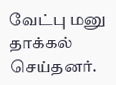வேட்பு மனு தாக்கல் செய்தனர்.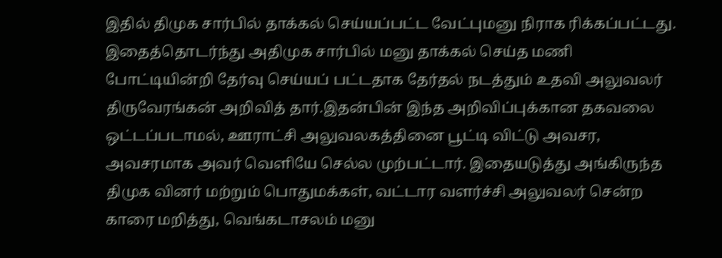இதில் திமுக சார்பில் தாக்கல் செய்யப்பட்ட வேட்புமனு நிராக ரிக்கப்பட்டது. இதைத்தொடர்ந்து அதிமுக சார்பில் மனு தாக்கல் செய்த மணி போட்டியின்றி தேர்வு செய்யப் பட்டதாக தேர்தல் நடத்தும் உதவி அலுவலர் திருவேரங்கன் அறிவித் தார்.இதன்பின் இந்த அறிவிப்புக்கான தகவலை ஒட்டப்படாமல், ஊராட்சி அலுவலகத்தினை பூட்டி விட்டு அவசர, அவசரமாக அவர் வெளியே செல்ல முற்பட்டார். இதையடுத்து அங்கிருந்த திமுக வினர் மற்றும் பொதுமக்கள், வட்டார வளர்ச்சி அலுவலர் சென்ற காரை மறித்து, வெங்கடாசலம் மனு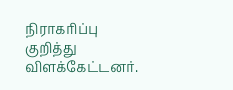நிராகரிப்பு குறித்து விளக்கேட்டனர்.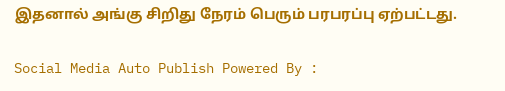இதனால் அங்கு சிறிது நேரம் பெரும் பரபரப்பு ஏற்பட்டது.

Social Media Auto Publish Powered By :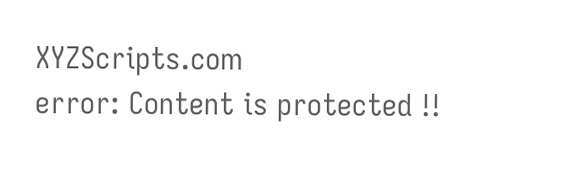XYZScripts.com
error: Content is protected !!